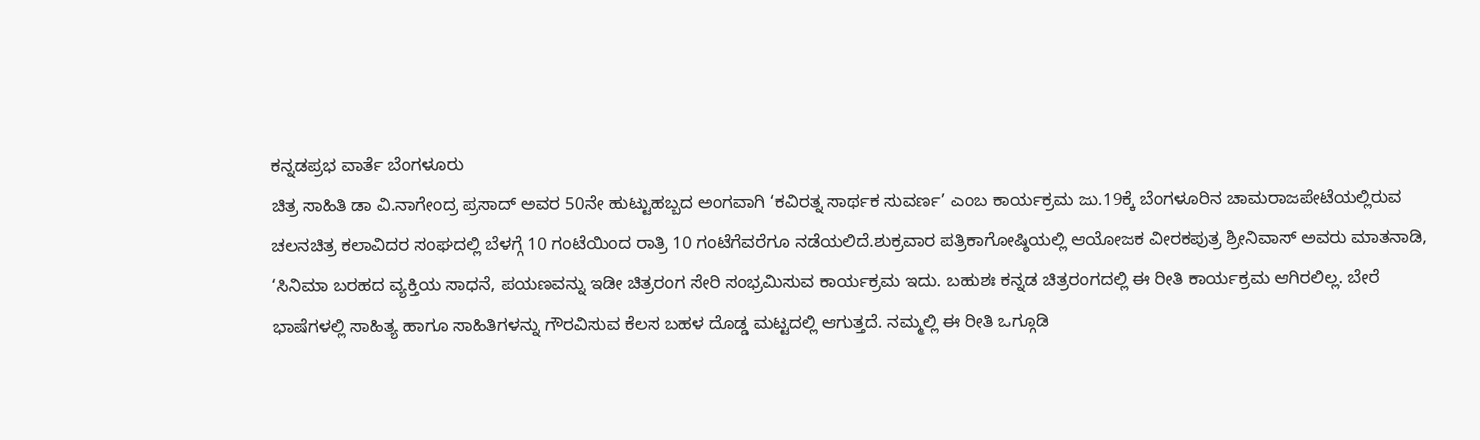ಕನ್ನಡಪ್ರಭ ವಾರ್ತೆ ಬೆಂಗಳೂರು
ಚಿತ್ರ ಸಾಹಿತಿ ಡಾ ವಿ.ನಾಗೇಂದ್ರ ಪ್ರಸಾದ್ ಅವರ 50ನೇ ಹುಟ್ಟುಹಬ್ಬದ ಅಂಗವಾಗಿ ‘ಕವಿರತ್ನ ಸಾರ್ಥಕ ಸುವರ್ಣ’ ಎಂಬ ಕಾರ್ಯಕ್ರಮ ಜು.19ಕ್ಕೆ ಬೆಂಗಳೂರಿನ ಚಾಮರಾಜಪೇಟೆಯಲ್ಲಿರುವ ಚಲನಚಿತ್ರ ಕಲಾವಿದರ ಸಂಘದಲ್ಲಿ ಬೆಳಗ್ಗೆ 10 ಗಂಟೆಯಿಂದ ರಾತ್ರಿ 10 ಗಂಟೆಗೆವರೆಗೂ ನಡೆಯಲಿದೆ.ಶುಕ್ರವಾರ ಪತ್ರಿಕಾಗೋಷ್ಠಿಯಲ್ಲಿ ಆಯೋಜಕ ವೀರಕಪುತ್ರ ಶ್ರೀನಿವಾಸ್ ಅವರು ಮಾತನಾಡಿ, ‘ಸಿನಿಮಾ ಬರಹದ ವ್ಯಕ್ತಿಯ ಸಾಧನೆ, ಪಯಣವನ್ನು ಇಡೀ ಚಿತ್ರರಂಗ ಸೇರಿ ಸಂಭ್ರಮಿಸುವ ಕಾರ್ಯಕ್ರಮ ಇದು. ಬಹುಶಃ ಕನ್ನಡ ಚಿತ್ರರಂಗದಲ್ಲಿ ಈ ರೀತಿ ಕಾರ್ಯಕ್ರಮ ಆಗಿರಲಿಲ್ಲ. ಬೇರೆ ಭಾಷೆಗಳಲ್ಲಿ ಸಾಹಿತ್ಯ ಹಾಗೂ ಸಾಹಿತಿಗಳನ್ನು ಗೌರವಿಸುವ ಕೆಲಸ ಬಹಳ ದೊಡ್ಡ ಮಟ್ಟದಲ್ಲಿ ಆಗುತ್ತದೆ. ನಮ್ಮಲ್ಲಿ ಈ ರೀತಿ ಒಗ್ಗೂಡಿ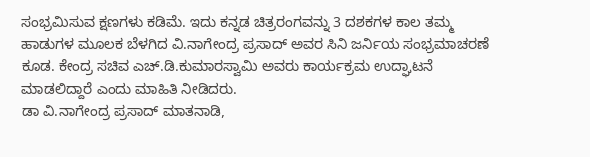ಸಂಭ್ರಮಿಸುವ ಕ್ಷಣಗಳು ಕಡಿಮೆ. ಇದು ಕನ್ನಡ ಚಿತ್ರರಂಗವನ್ನು 3 ದಶಕಗಳ ಕಾಲ ತಮ್ಮ ಹಾಡುಗಳ ಮೂಲಕ ಬೆಳಗಿದ ವಿ.ನಾಗೇಂದ್ರ ಪ್ರಸಾದ್ ಅವರ ಸಿನಿ ಜರ್ನಿಯ ಸಂಭ್ರಮಾಚರಣೆ ಕೂಡ. ಕೇಂದ್ರ ಸಚಿವ ಎಚ್.ಡಿ.ಕುಮಾರಸ್ವಾಮಿ ಅವರು ಕಾರ್ಯಕ್ರಮ ಉದ್ಘಾಟನೆ ಮಾಡಲಿದ್ದಾರೆ ಎಂದು ಮಾಹಿತಿ ನೀಡಿದರು.
ಡಾ ವಿ.ನಾಗೇಂದ್ರ ಪ್ರಸಾದ್ ಮಾತನಾಡಿ,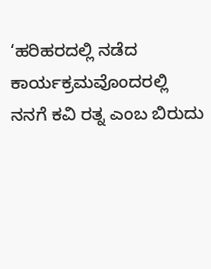‘ಹರಿಹರದಲ್ಲಿ ನಡೆದ ಕಾರ್ಯಕ್ರಮವೊಂದರಲ್ಲಿ ನನಗೆ ಕವಿ ರತ್ನ ಎಂಬ ಬಿರುದು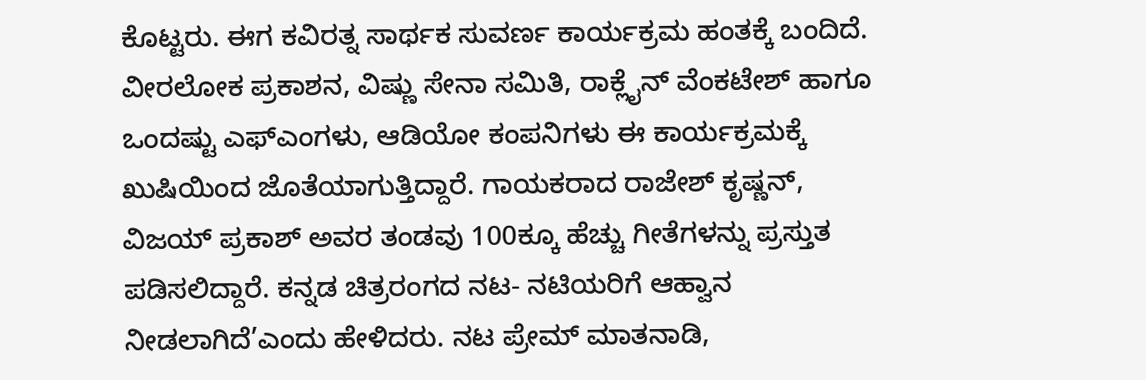ಕೊಟ್ಟರು. ಈಗ ಕವಿರತ್ನ ಸಾರ್ಥಕ ಸುವರ್ಣ ಕಾರ್ಯಕ್ರಮ ಹಂತಕ್ಕೆ ಬಂದಿದೆ. ವೀರಲೋಕ ಪ್ರಕಾಶನ, ವಿಷ್ಣು ಸೇನಾ ಸಮಿತಿ, ರಾಕ್ಲೈನ್ ವೆಂಕಟೇಶ್ ಹಾಗೂ ಒಂದಷ್ಟು ಎಫ್ಎಂಗಳು, ಆಡಿಯೋ ಕಂಪನಿಗಳು ಈ ಕಾರ್ಯಕ್ರಮಕ್ಕೆ ಖುಷಿಯಿಂದ ಜೊತೆಯಾಗುತ್ತಿದ್ದಾರೆ. ಗಾಯಕರಾದ ರಾಜೇಶ್ ಕೃಷ್ಣನ್, ವಿಜಯ್ ಪ್ರಕಾಶ್ ಅವರ ತಂಡವು 100ಕ್ಕೂ ಹೆಚ್ಚು ಗೀತೆಗಳನ್ನು ಪ್ರಸ್ತುತ ಪಡಿಸಲಿದ್ದಾರೆ. ಕನ್ನಡ ಚಿತ್ರರಂಗದ ನಟ- ನಟಿಯರಿಗೆ ಆಹ್ವಾನ ನೀಡಲಾಗಿದೆ’ಎಂದು ಹೇಳಿದರು. ನಟ ಪ್ರೇಮ್ ಮಾತನಾಡಿ,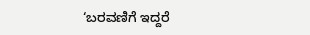‘ಬರವಣಿಗೆ ಇದ್ದರೆ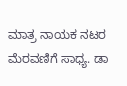ಮಾತ್ರ ನಾಯಕ ನಟರ ಮೆರವಣಿಗೆ ಸಾಧ್ಯ. ಡಾ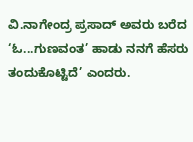ವಿ.ನಾಗೇಂದ್ರ ಪ್ರಸಾದ್ ಅವರು ಬರೆದ ‘ಓ...ಗುಣವಂತ’ ಹಾಡು ನನಗೆ ಹೆಸರು ತಂದುಕೊಟ್ಟಿದೆ’ ಎಂದರು.